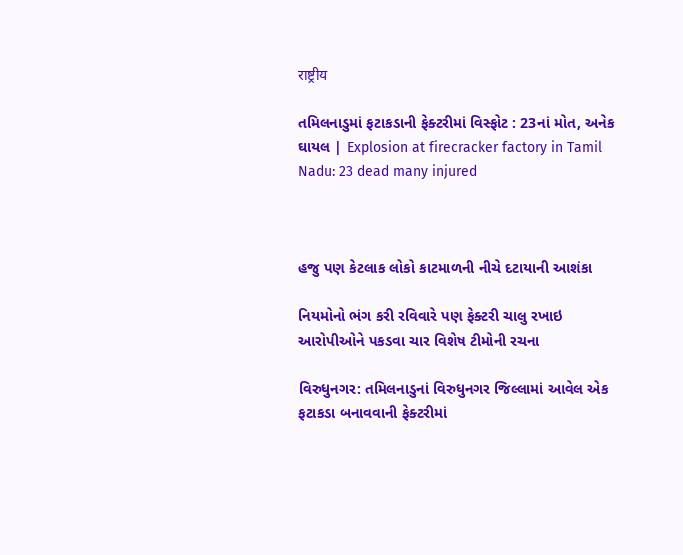राष्ट्रीय

તમિલનાડુમાં ફટાકડાની ફેક્ટરીમાં વિસ્ફોટ : 23નાં મોત, અનેક ઘાયલ | Explosion at firecracker factory in Tamil Nadu: 23 dead many injured



હજુ પણ કેટલાક લોકો કાટમાળની નીચે દટાયાની આશંકા

નિયમોનો ભંગ કરી રવિવારે પણ ફેક્ટરી ચાલુ રખાઇ આરોપીઓને પકડવા ચાર વિશેષ ટીમોની રચના

વિરુધુનગર: તમિલનાડુનાં વિરુધુનગર જિલ્લામાં આવેલ એક ફટાકડા બનાવવાની ફેક્ટરીમાં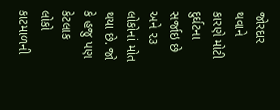જોરદાર થવાને કારણે મોટી દુર્ઘટના  સર્જાઇ છે અને ૨૩ લોકોનાં મોત થયા છે. જો કે હજુ પણ કેટલાક લોકો કાટમાળની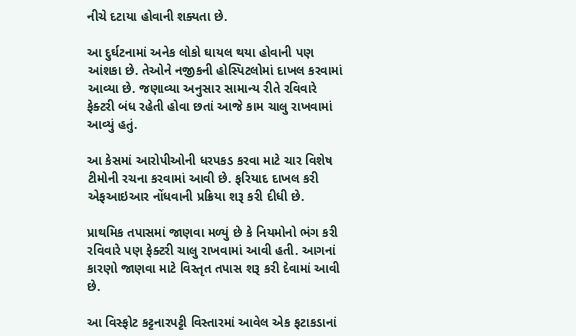નીચે દટાયા હોવાની શક્યતા છે.

આ દુર્ઘટનામાં અનેક લોકો ઘાયલ થયા હોવાની પણ આંશકા છે. તેઓને નજીકની હોસ્પિટલોમાં દાખલ કરવામાં આવ્યા છે. જણાવ્યા અનુસાર સામાન્ય રીતે રવિવારે ફેક્ટરી બંધ રહેતી હોવા છતાં આજે કામ ચાલુ રાખવામાં આવ્યું હતું.

આ કેસમાં આરોપીઓની ધરપકડ કરવા માટે ચાર વિશેષ ટીમોની રચના કરવામાં આવી છે. ફરિયાદ દાખલ કરી એફઆઇઆર નોંધવાની પ્રક્રિયા શરૂ કરી દીધી છે.

પ્રાથમિક તપાસમાં જાણવા મળ્યું છે કે નિયમોનો ભંગ કરી રવિવારે પણ ફેક્ટરી ચાલુ રાખવામાં આવી હતી. આગનાં કારણો જાણવા માટે વિસ્તૃત તપાસ શરૂ કરી દેવામાં આવી છે.

આ વિસ્ફોટ કટ્ટનારપટ્ટી વિસ્તારમાં આવેલ એક ફટાકડાનાં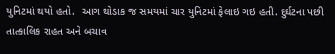યુનિટમાં થયો હતો.  આગ થોડાક જ સમયમાં ચાર યુનિટમાં ફેલાઇ ગઇ હતી. દુર્ઘટના પછી તાત્કાલિક રાહત અને બચાવ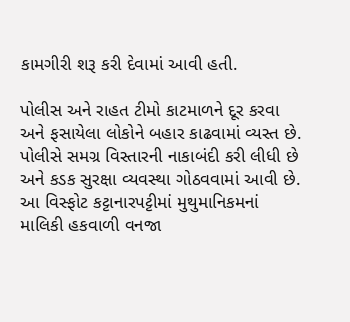કામગીરી શરૂ કરી દેવામાં આવી હતી.

પોલીસ અને રાહત ટીમો કાટમાળને દૂર કરવા અને ફસાયેલા લોકોને બહાર કાઢવામાં વ્યસ્ત છે. પોલીસે સમગ્ર વિસ્તારની નાકાબંદી કરી લીધી છે અને કડક સુરક્ષા વ્યવસ્થા ગોઠવવામાં આવી છે. આ વિસ્ફોટ કટ્ટાનારપટ્ટીમાં મુથુમાનિકમનાં માલિકી હકવાળી વનજા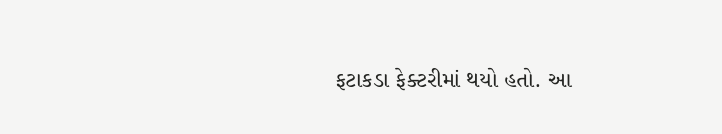ફટાકડા ફેક્ટરીમાં થયો હતો. આ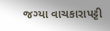જગ્યા વાચકારાપટ્ટી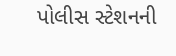પોલીસ સ્ટેશનની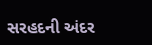સરહદની અંદર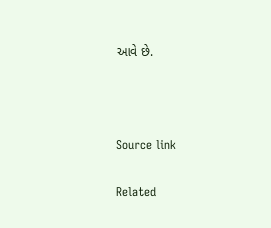આવે છે.



Source link

Related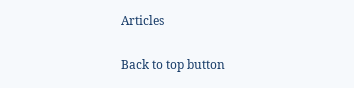Articles

Back to top button